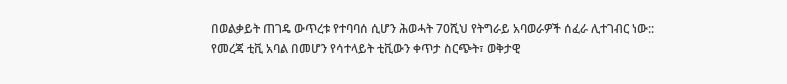በወልቃይት ጠገዴ ውጥረቱ የተባባሰ ሲሆን ሕወሓት 70ሺህ የትግራይ አባወራዎች ሰፈራ ሊተገብር ነው::
የመረጃ ቲቪ አባል በመሆን የሳተላይት ቲቪውን ቀጥታ ስርጭት፣ ወቅታዊ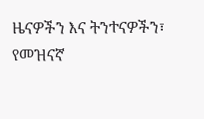ዜናዎችን እና ትንተናዎችን፣ የመዝናኛ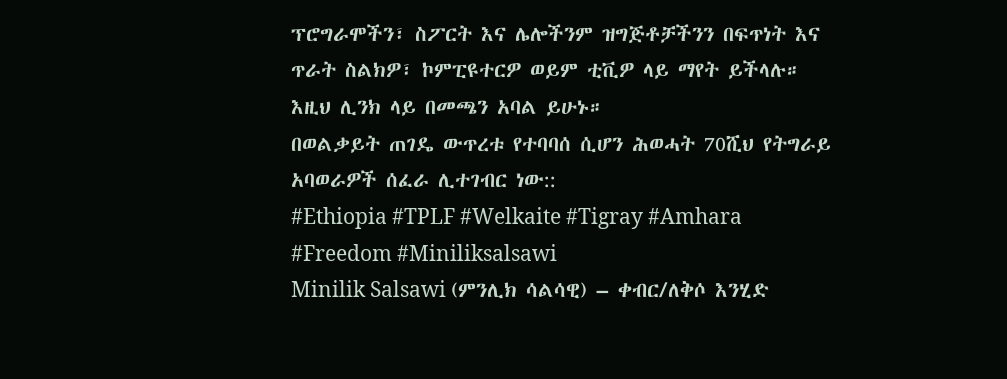ፕሮግራሞችን፣ ስፖርት እና ሌሎችንም ዝግጅቶቻችንን በፍጥነት እና ጥራት ስልክዎ፣ ኮምፒዩተርዎ ወይም ቲቪዎ ላይ ማየት ይችላሉ። እዚህ ሊንክ ላይ በመጫን አባል ይሁኑ።
በወልቃይት ጠገዴ ውጥረቱ የተባባሰ ሲሆን ሕወሓት 70ሺህ የትግራይ አባወራዎች ሰፈራ ሊተገብር ነው::
#Ethiopia #TPLF #Welkaite #Tigray #Amhara #Freedom #Miniliksalsawi
Minilik Salsawi (ምንሊክ ሳልሳዊ) – ቀብር/ለቅሶ እንሂድ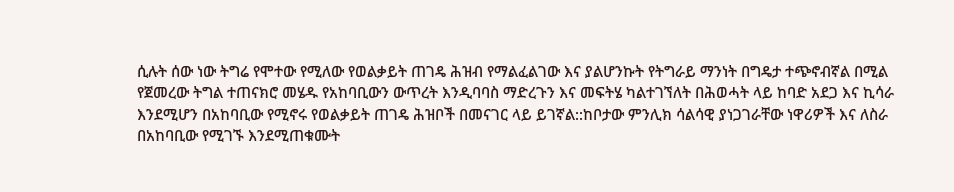ሲሉት ሰው ነው ትግሬ የሞተው የሚለው የወልቃይት ጠገዴ ሕዝብ የማልፈልገው እና ያልሆንኩት የትግራይ ማንነት በግዴታ ተጭኖብኛል በሚል የጀመረው ትግል ተጠናክሮ መሄዱ የአከባቢውን ውጥረት እንዲባባስ ማድረጉን እና መፍትሄ ካልተገኘለት በሕወሓት ላይ ከባድ አደጋ እና ኪሳራ እንደሚሆን በአከባቢው የሚኖሩ የወልቃይት ጠገዴ ሕዝቦች በመናገር ላይ ይገኛል::ከቦታው ምንሊክ ሳልሳዊ ያነጋገራቸው ነዋሪዎች እና ለስራ በአከባቢው የሚገኙ እንደሚጠቁሙት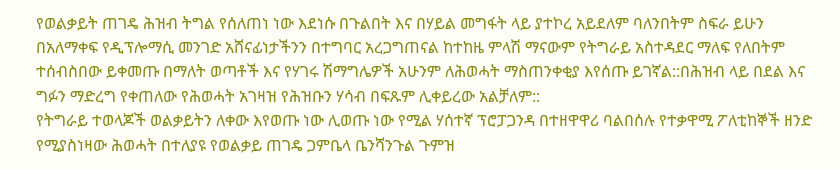የወልቃይት ጠገዴ ሕዝብ ትግል የሰለጠነ ነው እደነሱ በጉልበት እና በሃይል መግፋት ላይ ያተኮረ አይደለም ባለንበትም ስፍራ ይሁን በአለማቀፍ የዲፕሎማሲ መንገድ አሸናፊነታችንን በተግባር አረጋግጠናል ከተከዜ ምላሽ ማናውም የትግራይ አስተዳደር ማለፍ የለበትም ተሰብስበው ይቀመጡ በማለት ወጣቶች እና የሃገሩ ሽማግሌዎች አሁንም ለሕወሓት ማስጠንቀቂያ እየሰጡ ይገኛል::በሕዝብ ላይ በደል እና ግፉን ማድረግ የቀጠለው የሕወሓት አገዛዝ የሕዝቡን ሃሳብ በፍጹም ሊቀይረው አልቻለም::
የትግራይ ተወላጆች ወልቃይትን ለቀው እየወጡ ነው ሊወጡ ነው የሚል ሃሰተኛ ፕሮፓጋንዳ በተዘዋዋሪ ባልበሰሉ የተቃዋሚ ፖለቲከኞች ዘንድ የሚያስነዛው ሕወሓት በተለያዩ የወልቃይ ጠገዴ ጋምቤላ ቤንሻንጉል ጉምዝ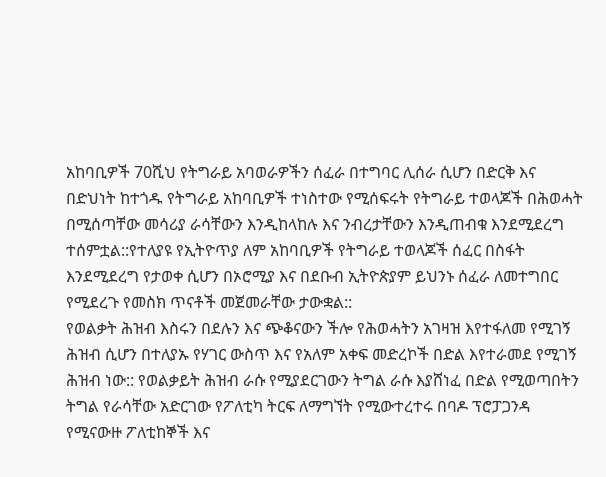አከባቢዎች 70ሺህ የትግራይ አባወራዎችን ሰፈራ በተግባር ሊሰራ ሲሆን በድርቅ እና በድህነት ከተጎዱ የትግራይ አከባቢዎች ተነስተው የሚሰፍሩት የትግራይ ተወላጆች በሕወሓት በሚሰጣቸው መሳሪያ ራሳቸውን እንዲከላከሉ እና ንብረታቸውን እንዲጠብቁ እንደሚደረግ ተሰምቷል::የተለያዩ የኢትዮጥያ ለም አከባቢዎች የትግራይ ተወላጆች ሰፈር በስፋት እንደሚደረግ የታወቀ ሲሆን በኦሮሚያ እና በደቡብ ኢትዮጵያም ይህንኑ ሰፈራ ለመተግበር የሚደረጉ የመስክ ጥናቶች መጀመራቸው ታውቋል::
የወልቃት ሕዝብ እስሩን በደሉን እና ጭቆናውን ችሎ የሕወሓትን አገዛዝ እየተፋለመ የሚገኝ ሕዝብ ሲሆን በተለያኡ የሃገር ውስጥ እና የአለም አቀፍ መድረኮች በድል እየተራመደ የሚገኝ ሕዝብ ነው:: የወልቃይት ሕዝብ ራሱ የሚያደርገውን ትግል ራሱ እያሸነፈ በድል የሚወጣበትን ትግል የራሳቸው አድርገው የፖለቲካ ትርፍ ለማግኘት የሚውተረተሩ በባዶ ፕሮፓጋንዳ የሚናውዙ ፖለቲከኞች እና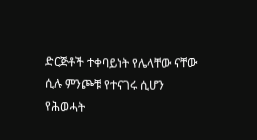ድርጅቶች ተቀባይነት የሌላቸው ናቸው ሲሉ ምንጮቹ የተናገሩ ሲሆን የሕወሓት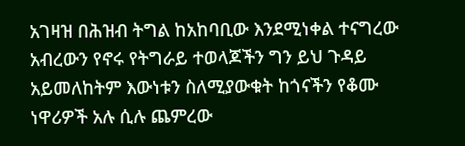አገዛዝ በሕዝብ ትግል ከአከባቢው እንደሚነቀል ተናግረው አብረውን የኖሩ የትግራይ ተወላጆችን ግን ይህ ጉዳይ አይመለከትም እውነቱን ስለሚያውቁት ከጎናችን የቆሙ ነዋሪዎች አሉ ሲሉ ጨምረው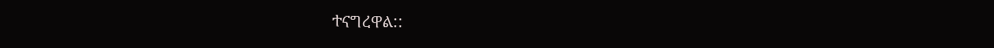ተናግረዋል::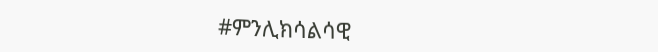#ምንሊክሳልሳዊ